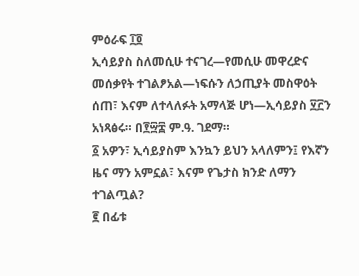ምዕራፍ ፲፬
ኢሳይያስ ስለመሲሁ ተናገረ—የመሲሁ መዋረድና መሰቃየት ተገልፆአል—ነፍሱን ለኃጢያት መስዋዕት ሰጠ፣ እናም ለተላለፉት አማላጅ ሆነ—ኢሳይያስ ፶፫ን አነጻፅሩ። በ፻፵፰ ም.ዓ. ገደማ።
፩ አዎን፣ ኢሳይያስም እንኳን ይህን አላለምን፤ የእኛን ዜና ማን አምኗል፣ እናም የጌታስ ክንድ ለማን ተገልጧል?
፪ በፊቱ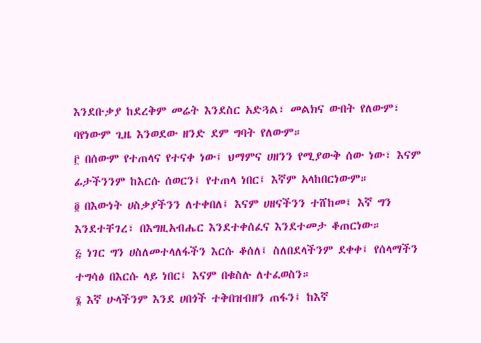እንደቡቃያ ከደረቅም መሬት እንደስር አድጓል፣ መልክና ውበት የለውም፣ ባየነውም ጊዜ እንወደው ዘንድ ደም ግባት የለውም።
፫ በሰውም የተጠላና የተናቀ ነው፤ ህማምና ሀዘንን የሚያውቅ ሰው ነው፣ እናም ፊታችንንም ከእርሱ ሰወርን፤ የተጠላ ነበር፤ እኛም አላከበርነውም።
፬ በእውነት ሀስቃያችንን ለተቀበለ፤ እናም ሀዘናችንን ተሸከመ፤ እኛ ግን እንደተቸገረ፣ በእግዚአብሔር እንደተቀሰፈና እንደተመታ ቆጠርነው።
፭ ነገር ግን ሀስለመተላለፋችን እርሱ ቆሰለ፤ ስለበደላችንም ደቀቀ፤ የሰላማችን ተግሳፅ በእርሱ ላይ ነበር፤ እናም በቁስሉ ለተፈወስን።
፮ እኛ ሁላችንም እንደ ሀበጎች ተቅበዝብዘን ጠፋን፤ ከእኛ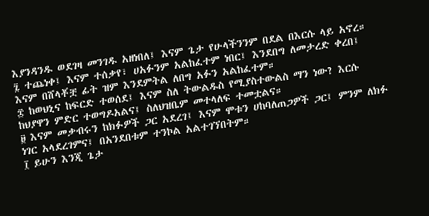እያንዳንዱ ወደገዛ መንገዱ አዘነበለ፤ እናም ጌታ የሁላችንንም በደል በእርሱ ላይ አኖረ።
፯ ተጨነቀ፤ እናም ተሰቃየ፣ ሀአፉንም አልከፈተም ነበር፤ እንደበግ ለመታረድ ቀረበ፤ እናም በሸላቾቿ ፊት ዝም እንደምትል ለበግ አፉን አልከፈተም።
፰ ከወህኒና ከፍርድ ተወሰደ፤ እናም ስለ ትውልዱስ የሚያስተውልስ ማን ነው? እርሱ ከህያዋን ምድር ተወግዶአልና፤ ስለህዝቤም መተላለፍ ተመቷልና።
፱ እናም መቃብሩን ከክፉዎች ጋር አደረገ፤ እናም ሞቱን ሀከባለጠጋዎች ጋር፤ ምንም ለክፉ ነገር አላደረገምና፤ በአንደበቱም ተንኮል አልተገኘበትም።
፲ ይሁን እንጂ ጌታ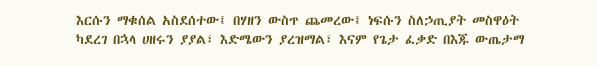እርሱን ማቁሰል አስደሰተው፤ በሃዘን ውስጥ ጨመረው፤ ነፍሱን ስለኃጢያት መስዋዕት ካደረገ በኋላ ሀዘሩን ያያል፣ እድሜውን ያረዝማል፣ እናም የጌታ ፈቃድ በእጁ ውጤታማ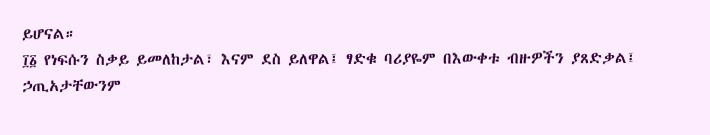ይሆናል።
፲፩ የነፍሱን ስቃይ ይመለከታል፣ እናም ደስ ይለዋል፤ ፃድቁ ባሪያዬም በእውቀቱ ብዙዎችን ያጸድቃል፤ ኃጢአታቸውንም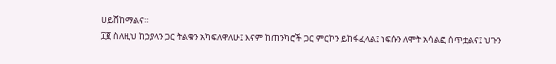ሀይሸከማልና።
፲፪ ስለዚህ ከኃያላን ጋር ትልቁን አካፍለዋለሁ፤ እናም ከጠንካሮች ጋር ምርኮን ይከፋፈላል፤ ነፍሱን ለሞት አሳልፎ ሰጥቷልና፤ ህጉን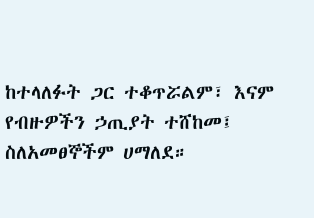ከተላለፉት ጋር ተቆጥሯልም፣ እናም የብዙዎችን ኃጢያት ተሸከመ፤ ስለአመፀኞችም ሀማለደ።